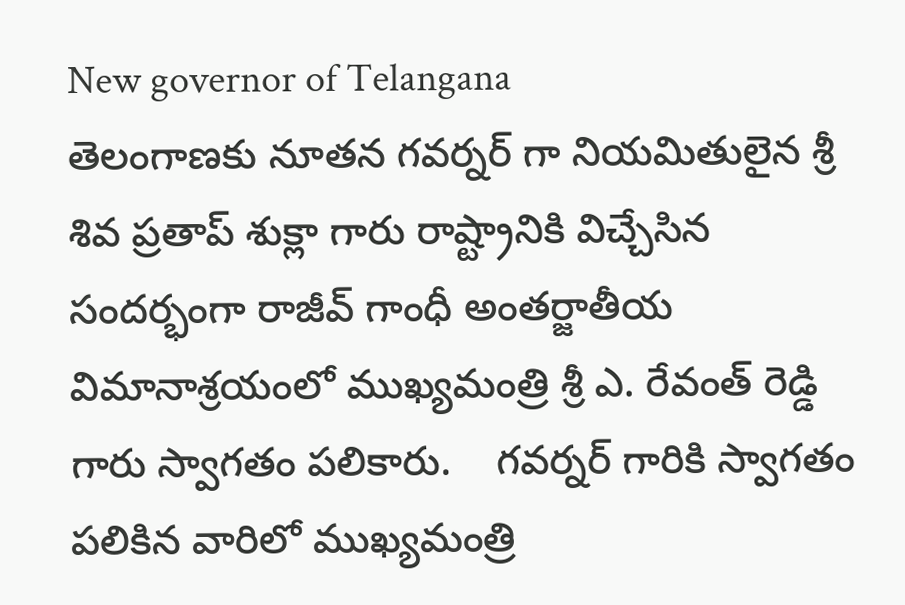New governor of Telangana
తెలంగాణకు నూతన గవర్నర్ గా నియమితులైన శ్రీ శివ ప్రతాప్ శుక్లా గారు రాష్ట్రానికి విచ్చేసిన సందర్భంగా రాజీవ్ గాంధీ అంతర్జాతీయ విమానాశ్రయంలో ముఖ్యమంత్రి శ్రీ ఎ. రేవంత్ రెడ్డి గారు స్వాగతం పలికారు.    గవర్నర్ గారికి స్వాగతం పలికిన వారిలో ముఖ్యమంత్రి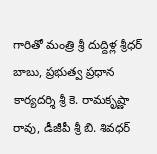గారితో మంత్రి శ్రీ దుద్దిళ్ల శ్రీధర్ బాబు, ప్రభుత్వ ప్రధాన కార్యదర్శి శ్రీ కె. రామకృష్ణా రావు, డీజీపీ శ్రీ బి. శివధర్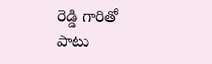రెడ్డి గారితో పాటు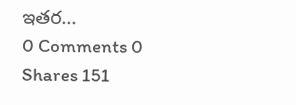ఇతర...
0 Comments 0 Shares 151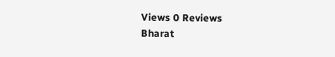Views 0 Reviews
Bharat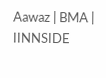Aawaz | BMA | IINNSIDE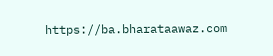https://ba.bharataawaz.com